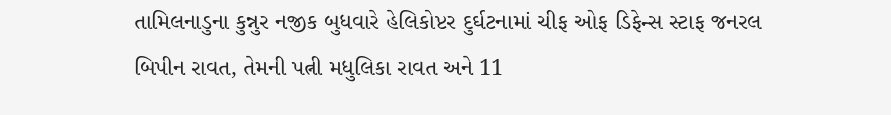તામિલનાડુના કુન્નુર નજીક બુધવારે હેલિકોપ્ટર દુર્ઘટનામાં ચીફ ઓફ ડિફેન્સ સ્ટાફ જનરલ બિપીન રાવત, તેમની પત્ની મધુલિકા રાવત અને 11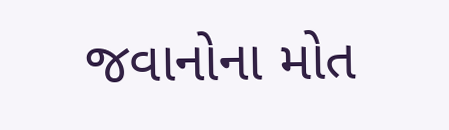જવાનોના મોત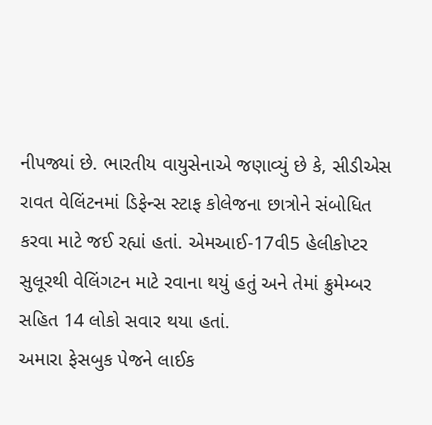નીપજ્યાં છે. ભારતીય વાયુસેનાએ જણાવ્યું છે કે, સીડીએસ રાવત વેલિંટનમાં ડિફેન્સ સ્ટાફ કોલેજના છાત્રોને સંબોધિત કરવા માટે જઈ રહ્યાં હતાં. એમઆઈ-17વી5 હેલીકોપ્ટર સુલૂરથી વેલિંગટન માટે રવાના થયું હતું અને તેમાં ક્રુમેમ્બર સહિત 14 લોકો સવાર થયા હતાં.
અમારા ફેસબુક પેજને લાઈક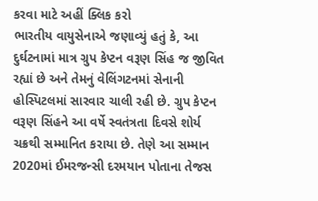કરવા માટે અહીં ક્લિક કરો
ભારતીય વાયુસેનાએ જણાવ્યું હતું કે, આ દુર્ઘટનામાં માત્ર ગ્રુપ કેપ્ટન વરૂણ સિંહ જ જીવિત રહ્યાં છે અને તેમનું વેલિંગટનમાં સેનાની હોસ્પિટલમાં સારવાર ચાલી રહી છે. ગ્રુપ કેપ્ટન વરૂણ સિંહને આ વર્ષે સ્વતંત્રતા દિવસે શોર્ય ચક્રથી સમ્માનિત કરાયા છે. તેણે આ સમ્માન 2020માં ઈમરજન્સી દરમયાન પોતાના તેજસ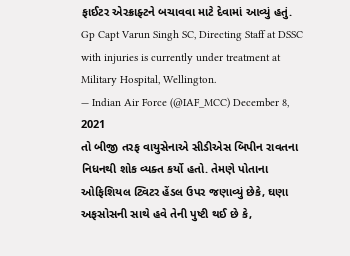ફાઈટર એરક્રાફ્ટને બચાવવા માટે દેવામાં આવ્યું હતું.
Gp Capt Varun Singh SC, Directing Staff at DSSC with injuries is currently under treatment at Military Hospital, Wellington.
— Indian Air Force (@IAF_MCC) December 8, 2021
તો બીજી તરફ વાયુસેનાએ સીડીએસ બિપીન રાવતના નિધનથી શોક વ્યક્ત કર્યો હતો. તેમણે પોતાના ઓફિશિયલ ટ્વિટર હેંડલ ઉપર જણાવ્યું છેકે, ઘણા અફસોસની સાથે હવે તેની પુષ્ટી થઈ છે કે,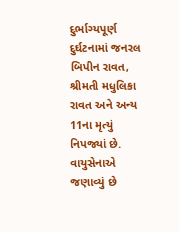દુર્ભાગ્યપૂર્ણ દુર્ઘટનામાં જનરલ બિપીન રાવત, શ્રીમતી મધુલિકા રાવત અને અન્ય 11ના મૃત્યું નિપજ્યાં છે. વાયુસેનાએ જણાવ્યું છે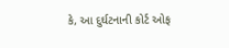કે, આ દુર્ઘટનાની કોર્ટ ઓફ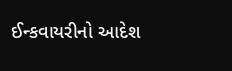ઈન્કવાયરીનો આદેશ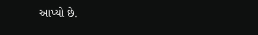આપ્યો છે.